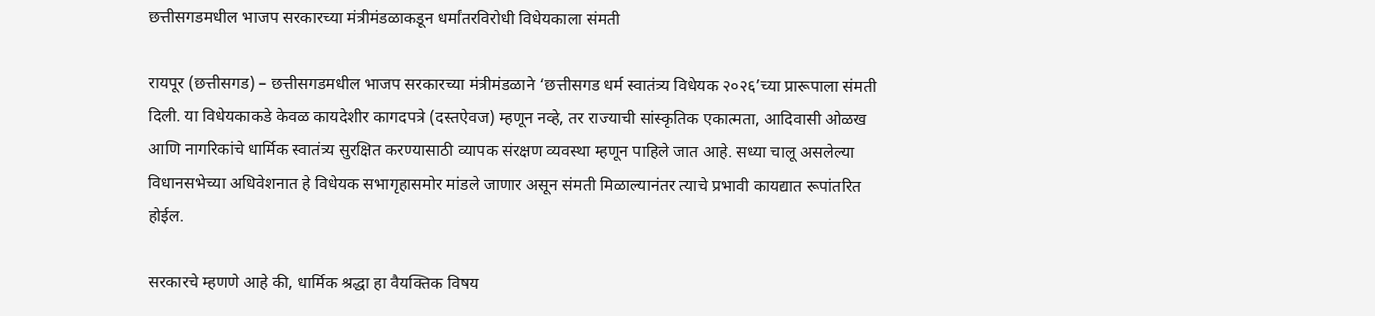छत्तीसगडमधील भाजप सरकारच्या मंत्रीमंडळाकडून धर्मांतरविरोधी विधेयकाला संमती

रायपूर (छत्तीसगड) – छत्तीसगडमधील भाजप सरकारच्या मंत्रीमंडळाने ‘छत्तीसगड धर्म स्वातंत्र्य विधेयक २०२६’च्या प्रारूपाला संमती दिली. या विधेयकाकडे केवळ कायदेशीर कागदपत्रे (दस्तऐवज) म्हणून नव्हे, तर राज्याची सांस्कृतिक एकात्मता, आदिवासी ओळख आणि नागरिकांचे धार्मिक स्वातंत्र्य सुरक्षित करण्यासाठी व्यापक संरक्षण व्यवस्था म्हणून पाहिले जात आहे. सध्या चालू असलेल्या विधानसभेच्या अधिवेशनात हे विधेयक सभागृहासमोर मांडले जाणार असून संमती मिळाल्यानंतर त्याचे प्रभावी कायद्यात रूपांतरित होईल.

सरकारचे म्हणणे आहे की, धार्मिक श्रद्धा हा वैयक्तिक विषय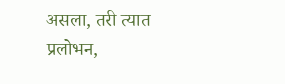असला, तरी त्यात प्रलोभन,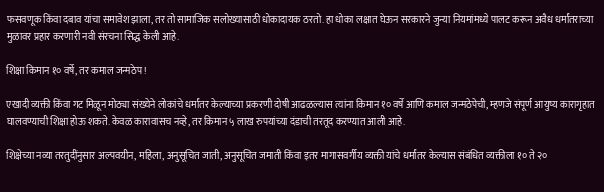फसवणूक किंवा दबाव यांचा समावेश झाला, तर तो सामाजिक सलोख्यासाठी धोकादायक ठरतो. हा धोका लक्षात घेऊन सरकारने जुन्या नियमांमध्ये पालट करून अवैध धर्मांतराच्या मुळावर प्रहार करणारी नवी संरचना सिद्ध केली आहे.

शिक्षा किमान १० वर्षे, तर कमाल जन्मठेप !

एखादी व्यक्ती किंवा गट मिळून मोठ्या संख्येने लोकांचे धर्मांतर केल्याच्या प्रकरणी दोषी आढळल्यास त्यांना किमान १० वर्षे आणि कमाल जन्मठेपेची, म्हणजे संपूर्ण आयुष्य कारागृहात घालवण्याची शिक्षा होऊ शकते. केवळ कारावासच नव्हे, तर किमान ५ लाख रुपयांच्या दंडाची तरतूद करण्यात आली आहे.

शिक्षेच्या नव्या तरतुदींनुसार अल्पवयीन, महिला, अनुसूचित जाती, अनुसूचित जमाती किंवा इतर मागासवर्गीय व्यक्ती यांचे धर्मांतर केल्यास संबंधित व्यक्तीला १० ते २०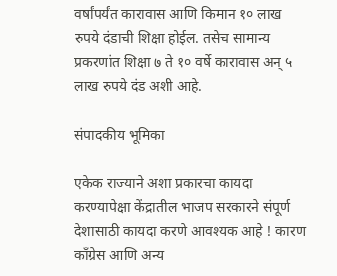वर्षांपर्यंत कारावास आणि किमान १० लाख रुपये दंडाची शिक्षा होईल. तसेच सामान्य प्रकरणांत शिक्षा ७ ते १० वर्षे कारावास अन् ५ लाख रुपये दंड अशी आहे.

संपादकीय भूमिका

एकेक राज्याने अशा प्रकारचा कायदा करण्यापेक्षा केंद्रातील भाजप सरकारने संपूर्ण देशासाठी कायदा करणे आवश्यक आहे ! कारण काँग्रेस आणि अन्य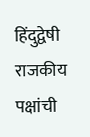हिंदुद्वेषी राजकीय पक्षांची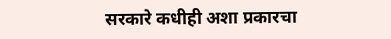सरकारे कधीही अशा प्रकारचा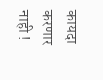कायदा करणार नाही !